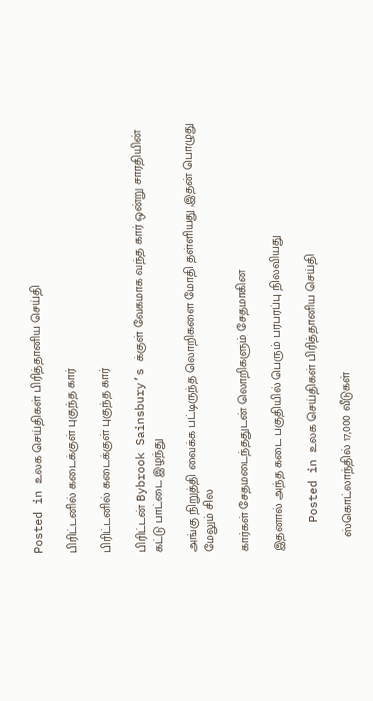Posted in உலக செய்திகள் பிரித்தானிய செய்தி

பிரிட்டனில் கடைக்குள் புகுந்த கார்

பிரிட்டனில் கடைக்குள் புகுந்த கார்

பிரிட்டன் Bybrook Sainsbury’s க்குள் வேகமாக வந்த கார் ஒன்று சாரதியின் கட்டு பாட்டை இழந்து

அங்கு நிறுத்தி வைக்க பட்டிருந்த லொறிகளை மோதி தள்ளியது ,இதன் பொழுது மேலும் சில

கார்கள் சேதமடைந்ததுடன் லொறிகளும் சேதமாகின

இதனால் அந்த கடை பகுதியில் பெரும் பரபரப்பு நிலவியது

    Posted in உலக செய்திகள் பிரித்தானிய செய்தி

    ஸ்கொட்லாந்தில் 17,000 வீடுகள்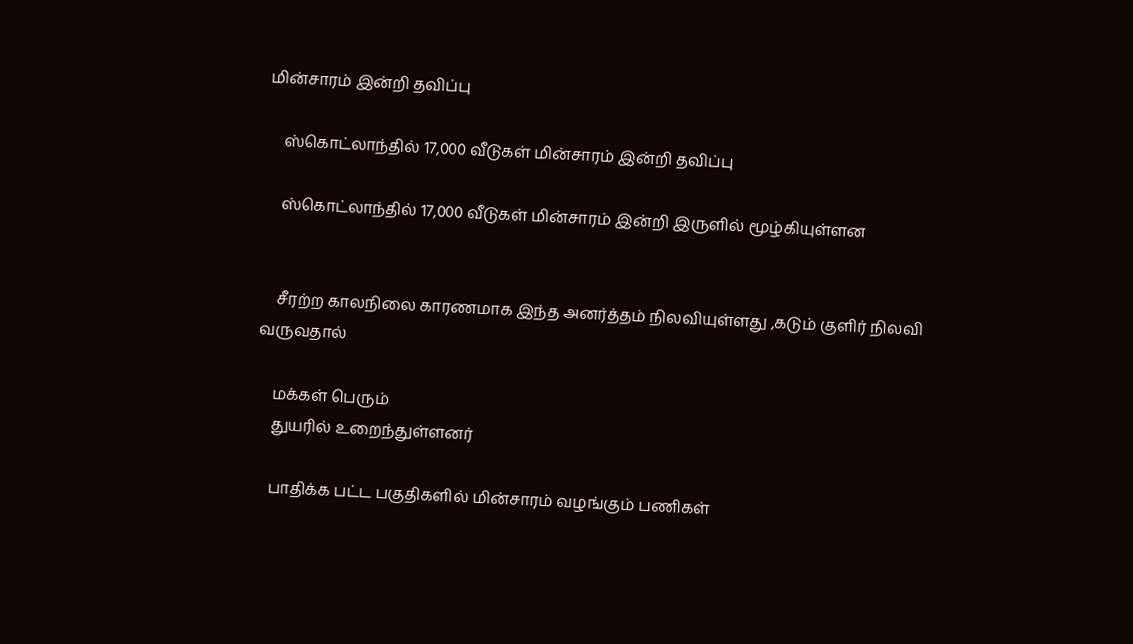மின்சாரம் இன்றி தவிப்பு

    ஸ்கொட்லாந்தில் 17,000 வீடுகள் மின்சாரம் இன்றி தவிப்பு

    ஸ்கொட்லாந்தில் 17,000 வீடுகள் மின்சாரம் இன்றி இருளில் மூழ்கியுள்ளன


    சீரற்ற காலநிலை காரணமாக இந்த அனர்த்தம் நிலவியுள்ளது ,கடும் குளிர் நிலவி வருவதால்

    மக்கள் பெரும்
    துயரில் உறைந்துள்ளனர்

    பாதிக்க பட்ட பகுதிகளில் மின்சாரம் வழங்கும் பணிகள்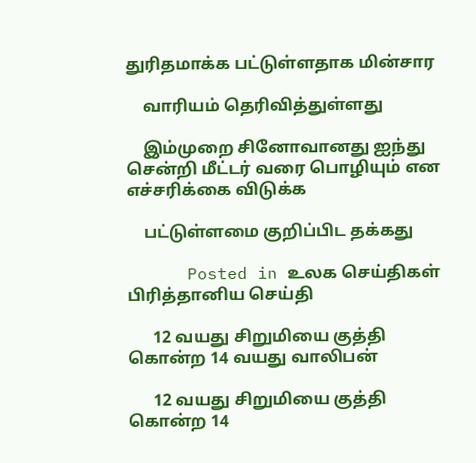துரிதமாக்க பட்டுள்ளதாக மின்சார

    வாரியம் தெரிவித்துள்ளது

    இம்முறை சினோவானது ஐந்து சென்றி மீட்டர் வரை பொழியும் என எச்சரிக்கை விடுக்க

    பட்டுள்ளமை குறிப்பிட தக்கது

      Posted in உலக செய்திகள் பிரித்தானிய செய்தி

      12 வயது சிறுமியை குத்தி கொன்ற 14 வயது வாலிபன்

      12 வயது சிறுமியை குத்தி கொன்ற 14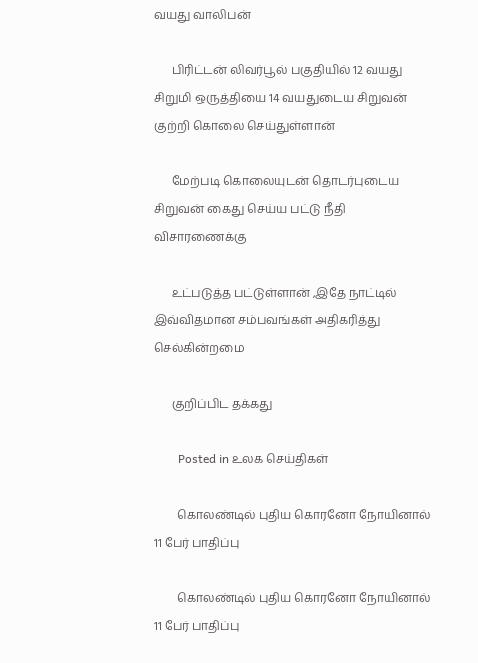வயது வாலிபன்

      பிரிட்டன் லிவர்பூல் பகுதியில் 12 வயது சிறுமி ஒருத்தியை 14 வயதுடைய சிறுவன் குற்றி கொலை செய்துள்ளான்

      மேற்படி கொலையுடன் தொடர்புடைய சிறுவன் கைது செய்ய பட்டு நீதி விசாரணைக்கு

      உட்படுத்த பட்டுள்ளான் ,இதே நாட்டில் இவ்விதமான சம்பவங்கள் அதிகரித்து செல்கின்றமை

      குறிப்பிட தக்கது

        Posted in உலக செய்திகள்

        கொலண்டில் புதிய கொரனோ நோயினால் 11 பேர் பாதிப்பு

        கொலண்டில் புதிய கொரனோ நோயினால் 11 பேர் பாதிப்பு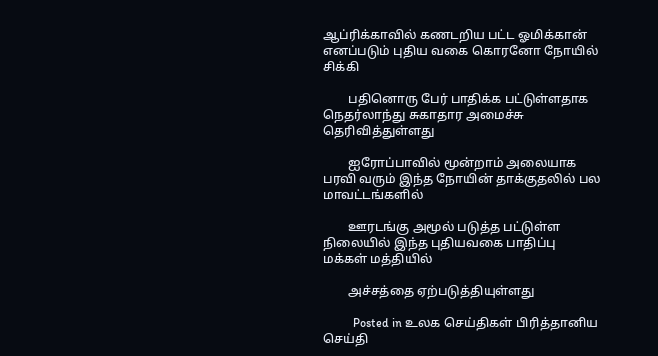ஆப்ரிக்காவில் கணடறிய பட்ட ஓமிக்கான் எனப்படும் புதிய வகை கொரனோ நோயில் சிக்கி

        பதினொரு பேர் பாதிக்க பட்டுள்ளதாக நெதர்லாந்து சுகாதார அமைச்சு தெரிவித்துள்ளது

        ஐரோப்பாவில் மூன்றாம் அலையாக பரவி வரும் இந்த நோயின் தாக்குதலில் பல மாவட்டங்களில்

        ஊரடங்கு அமூல் படுத்த பட்டுள்ள நிலையில் இந்த புதியவகை பாதிப்பு மக்கள் மத்தியில்

        அச்சத்தை ஏற்படுத்தியுள்ளது

          Posted in உலக செய்திகள் பிரித்தானிய செய்தி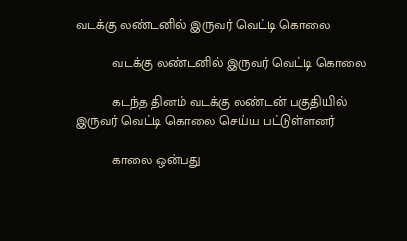வடக்கு லண்டனில் இருவர் வெட்டி கொலை

          வடக்கு லண்டனில் இருவர் வெட்டி கொலை

          கடந்த தினம் வடக்கு லண்டன் பகுதியில் இருவர் வெட்டி கொலை செய்ய பட்டுள்ளனர்

          காலை ஒன்பது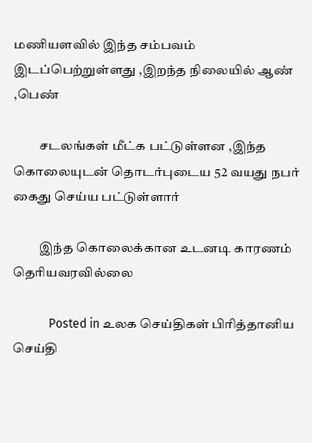மணியளவில் இந்த சம்பவம் இடப்பெற்றுள்ளது ,இறந்த நிலையில் ஆண் ,பெண்

          சடலங்கள் மீட்க பட்டுள்ளன ,இந்த கொலையுடன் தொடர்புடைய 52 வயது நபர் கைது செய்ய பட்டுள்ளார்

          இந்த கொலைக்கான உடனடி காரணம் தெரியவரவில்லை

            Posted in உலக செய்திகள் பிரித்தானிய செய்தி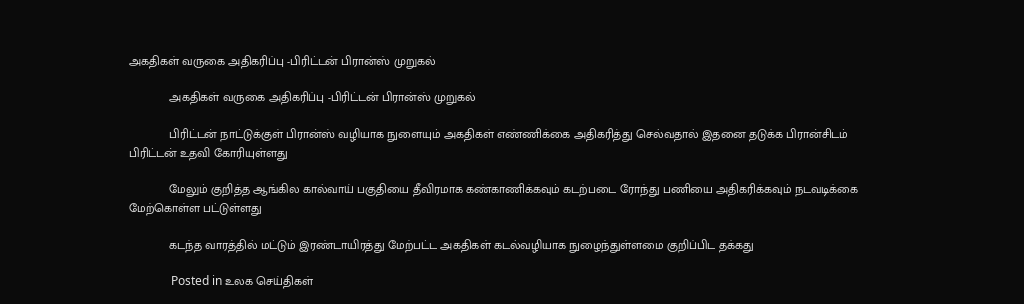அகதிகள் வருகை அதிகரிப்பு -பிரிட்டன் பிரான்ஸ் முறுகல்

            அகதிகள் வருகை அதிகரிப்பு -பிரிட்டன் பிரான்ஸ் முறுகல்

            பிரிட்டன் நாட்டுக்குள் பிரான்ஸ் வழியாக நுளையும் அகதிகள் எண்ணிக்கை அதிகரித்து செல்வதால் இதனை தடுக்க பிரான்சிடம் பிரிட்டன் உதவி கோரியுள்ளது

            மேலும் குறித்த ஆங்கில கால்வாய் பகுதியை தீவிரமாக கண்காணிக்கவும் கடற்படை ரோந்து பணியை அதிகரிக்கவும் நடவடிக்கை மேற்கொள்ள பட்டுள்ளது

            கடந்த வாரத்தில் மட்டும் இரண்டாயிரத்து மேற்பட்ட அகதிகள் கடல்வழியாக நுழைந்துள்ளமை குறிப்பிட தக்கது

              Posted in உலக செய்திகள்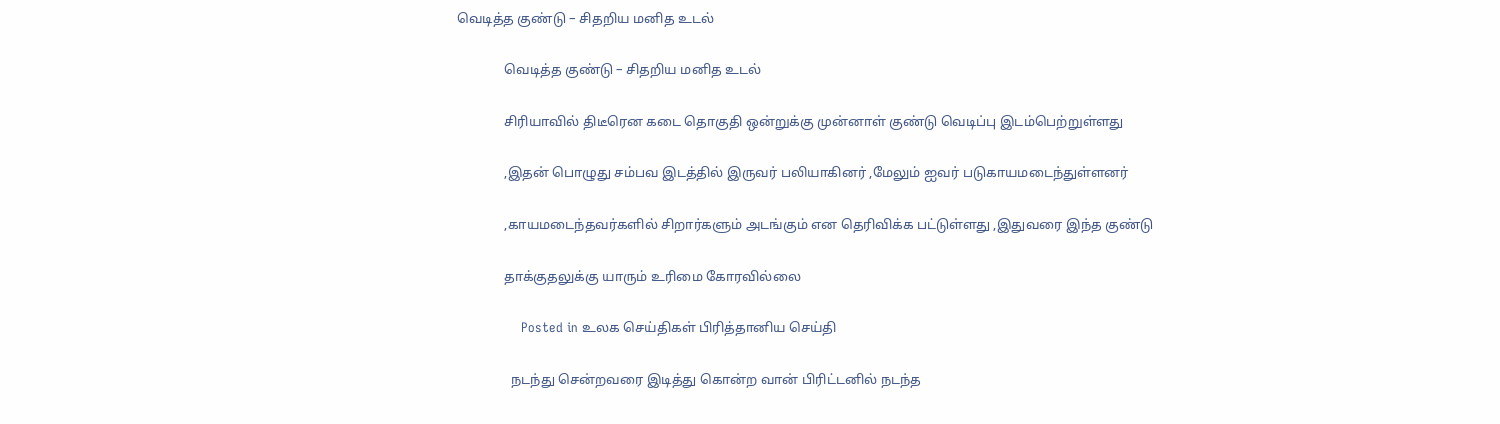வெடித்த குண்டு – சிதறிய மனித உடல்

              வெடித்த குண்டு – சிதறிய மனித உடல்

              சிரியாவில் திடீரென கடை தொகுதி ஒன்றுக்கு முன்னாள் குண்டு வெடிப்பு இடம்பெற்றுள்ளது

              ,இதன் பொழுது சம்பவ இடத்தில் இருவர் பலியாகினர் ,மேலும் ஐவர் படுகாயமடைந்துள்ளனர்

              ,காயமடைந்தவர்களில் சிறார்களும் அடங்கும் என தெரிவிக்க பட்டுள்ளது ,இதுவரை இந்த குண்டு

              தாக்குதலுக்கு யாரும் உரிமை கோரவில்லை

                Posted in உலக செய்திகள் பிரித்தானிய செய்தி

                நடந்து சென்றவரை இடித்து கொன்ற வான் பிரிட்டனில் நடந்த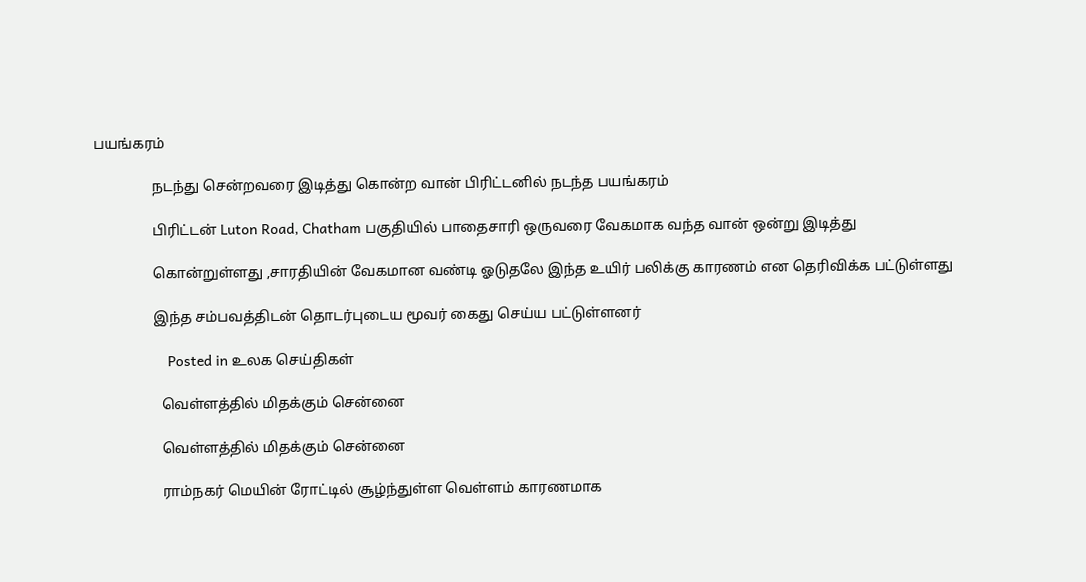பயங்கரம்

                நடந்து சென்றவரை இடித்து கொன்ற வான் பிரிட்டனில் நடந்த பயங்கரம்

                பிரிட்டன் Luton Road, Chatham பகுதியில் பாதைசாரி ஒருவரை வேகமாக வந்த வான் ஒன்று இடித்து

                கொன்றுள்ளது ,சாரதியின் வேகமான வண்டி ஓடுதலே இந்த உயிர் பலிக்கு காரணம் என தெரிவிக்க பட்டுள்ளது

                இந்த சம்பவத்திடன் தொடர்புடைய மூவர் கைது செய்ய பட்டுள்ளனர்

                  Posted in உலக செய்திகள்

                  வெள்ளத்தில் மிதக்கும் சென்னை

                  வெள்ளத்தில் மிதக்கும் சென்னை

                  ராம்நகர் மெயின் ரோட்டில் சூழ்ந்துள்ள வெள்ளம் காரணமாக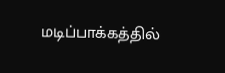மடிப்பாக்கத்தில்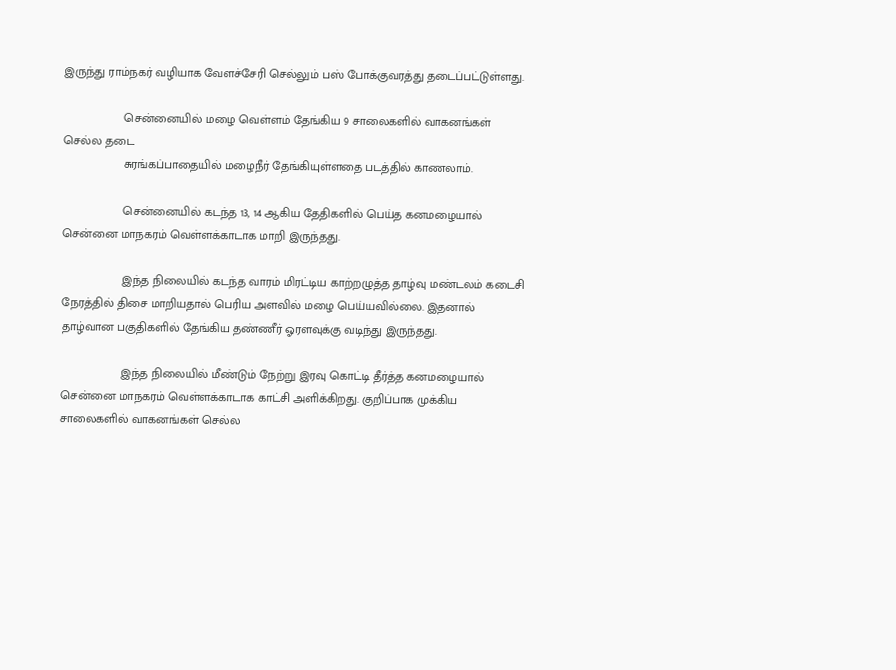இருந்து ராம்நகர் வழியாக வேளச்சேரி செல்லும் பஸ் போக்குவரத்து தடைப்பட்டுள்ளது.

                  சென்னையில் மழை வெள்ளம் தேங்கிய 9 சாலைகளில் வாகனங்கள் செல்ல தடை
                  சுரங்கப்பாதையில் மழைநீர் தேங்கியுள்ளதை படத்தில் காணலாம்.

                  சென்னையில் கடந்த 13, 14 ஆகிய தேதிகளில் பெய்த கனமழையால் சென்னை மாநகரம் வெள்ளக்காடாக மாறி இருந்தது.

                  இந்த நிலையில் கடந்த வாரம் மிரட்டிய காற்றழுத்த தாழ்வு மண்டலம் கடைசி நேரத்தில் திசை மாறியதால் பெரிய அளவில் மழை பெய்யவில்லை. இதனால் தாழ்வான பகுதிகளில் தேங்கிய தண்ணீர் ஓரளவுக்கு வடிந்து இருந்தது.

                  இந்த நிலையில் மீண்டும் நேற்று இரவு கொட்டி தீர்த்த கனமழையால் சென்னை மாநகரம் வெள்ளக்காடாக காட்சி அளிக்கிறது. குறிப்பாக முக்கிய சாலைகளில் வாகனங்கள் செல்ல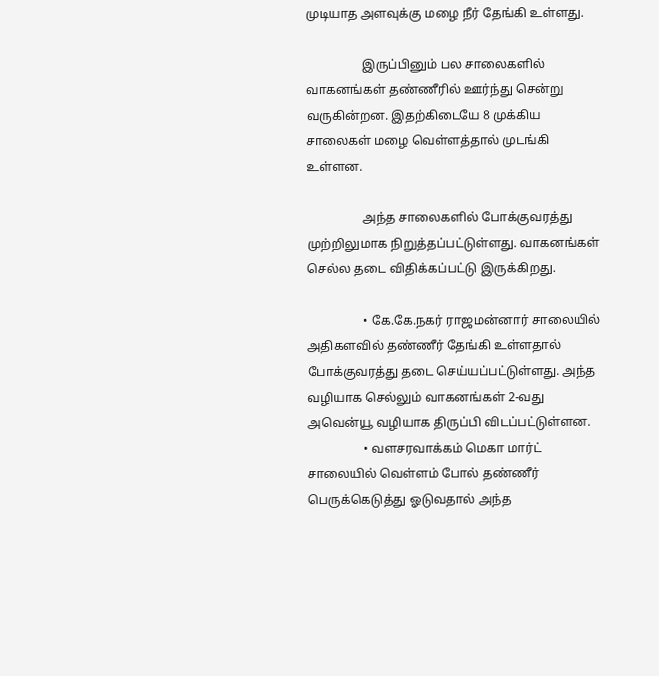முடியாத அளவுக்கு மழை நீர் தேங்கி உள்ளது.

                  இருப்பினும் பல சாலைகளில் வாகனங்கள் தண்ணீரில் ஊர்ந்து சென்று வருகின்றன. இதற்கிடையே 8 முக்கிய சாலைகள் மழை வெள்ளத்தால் முடங்கி உள்ளன.

                  அந்த சாலைகளில் போக்குவரத்து முற்றிலுமாக நிறுத்தப்பட்டுள்ளது. வாகனங்கள் செல்ல தடை விதிக்கப்பட்டு இருக்கிறது.

                  • கே.கே.நகர் ராஜமன்னார் சாலையில் அதிகளவில் தண்ணீர் தேங்கி உள்ளதால் போக்குவரத்து தடை செய்யப்பட்டுள்ளது. அந்த வழியாக செல்லும் வாகனங்கள் 2-வது அவென்யூ வழியாக திருப்பி விடப்பட்டுள்ளன.
                  • வளசரவாக்கம் மெகா மார்ட் சாலையில் வெள்ளம் போல் தண்ணீர் பெருக்கெடுத்து ஓடுவதால் அந்த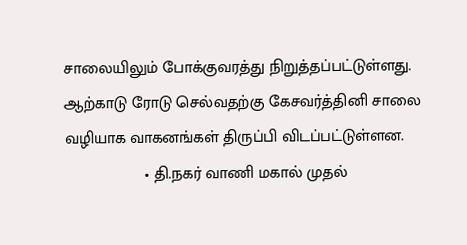சாலையிலும் போக்குவரத்து நிறுத்தப்பட்டுள்ளது. ஆற்காடு ரோடு செல்வதற்கு கேசவர்த்தினி சாலை வழியாக வாகனங்கள் திருப்பி விடப்பட்டுள்ளன.
                  • தி.நகர் வாணி மகால் முதல்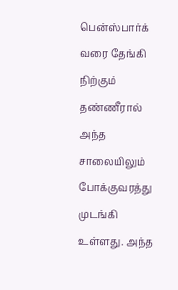பென்ஸ்பார்க் வரை தேங்கி நிற்கும் தண்ணீரால் அந்த சாலையிலும் போக்குவரத்து முடங்கி உள்ளது. அந்த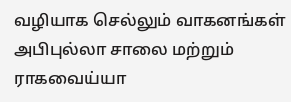வழியாக செல்லும் வாகனங்கள் அபிபுல்லா சாலை மற்றும் ராகவைய்யா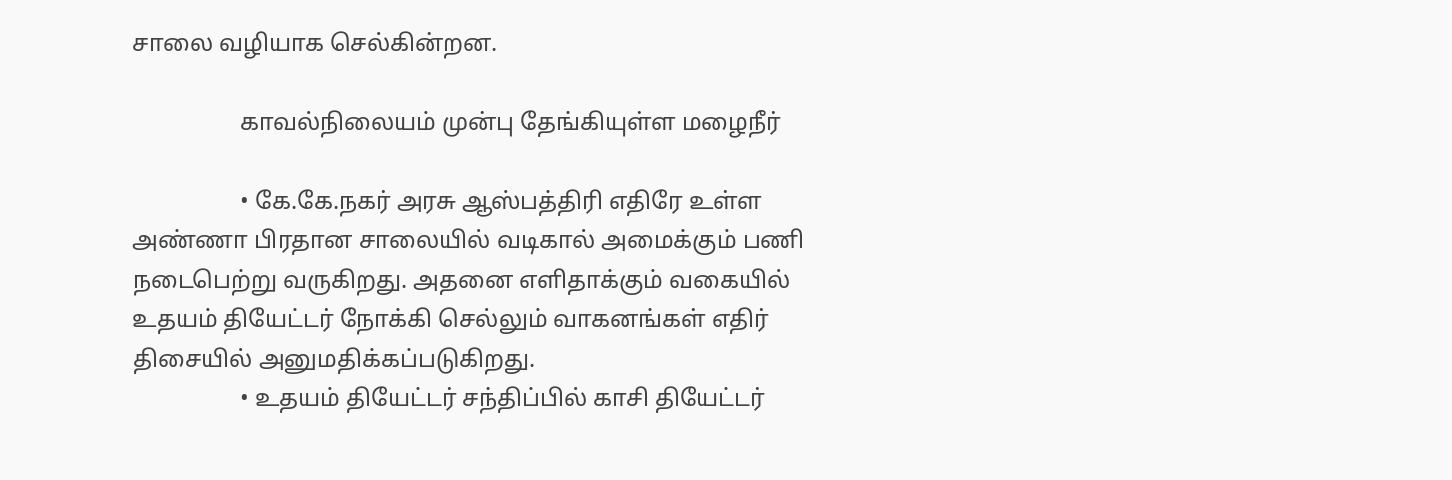சாலை வழியாக செல்கின்றன.

                  காவல்நிலையம் முன்பு தேங்கியுள்ள மழைநீர்

                  • கே.கே.நகர் அரசு ஆஸ்பத்திரி எதிரே உள்ள அண்ணா பிரதான சாலையில் வடிகால் அமைக்கும் பணி நடைபெற்று வருகிறது. அதனை எளிதாக்கும் வகையில் உதயம் தியேட்டர் நோக்கி செல்லும் வாகனங்கள் எதிர் திசையில் அனுமதிக்கப்படுகிறது.
                  • உதயம் தியேட்டர் சந்திப்பில் காசி தியேட்டர்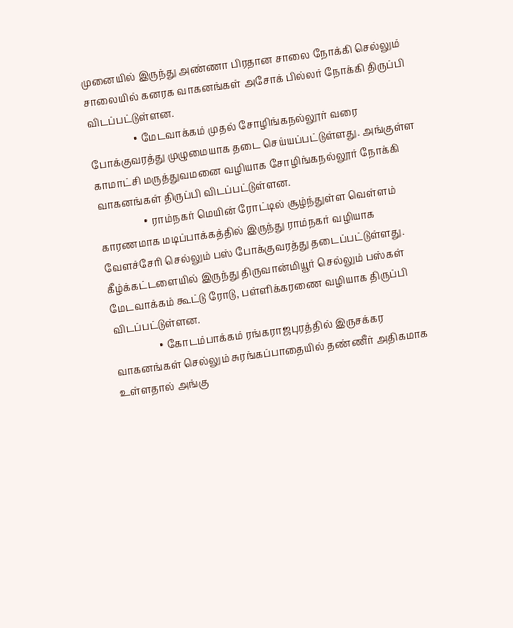முனையில் இருந்து அண்ணா பிரதான சாலை நோக்கி செல்லும் சாலையில் கனரக வாகனங்கள் அசோக் பில்லர் நோக்கி திருப்பி விடப்பட்டுள்ளன.
                  • மேடவாக்கம் முதல் சோழிங்கநல்லூர் வரை போக்குவரத்து முழுமையாக தடை செய்யப்பட்டுள்ளது. அங்குள்ள காமாட்சி மருத்துவமனை வழியாக சோழிங்கநல்லூர் நோக்கி வாகனங்கள் திருப்பி விடப்பட்டுள்ளன.
                  • ராம்நகர் மெயின் ரோட்டில் சூழ்ந்துள்ள வெள்ளம் காரணமாக மடிப்பாக்கத்தில் இருந்து ராம்நகர் வழியாக வேளச்சேரி செல்லும் பஸ் போக்குவரத்து தடைப்பட்டுள்ளது. கீழ்க்கட்டளையில் இருந்து திருவான்மியூர் செல்லும் பஸ்கள் மேடவாக்கம் கூட்டு ரோடு, பள்ளிக்கரணை வழியாக திருப்பி விடப்பட்டுள்ளன.
                  • கோடம்பாக்கம் ரங்கராஜபுரத்தில் இருசக்கர வாகனங்கள் செல்லும் சுரங்கப்பாதையில் தண்ணீர் அதிகமாக உள்ளதால் அங்கு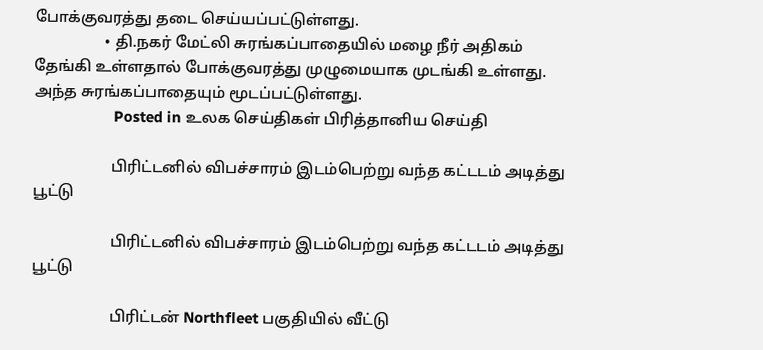போக்குவரத்து தடை செய்யப்பட்டுள்ளது.
                  • தி.நகர் மேட்லி சுரங்கப்பாதையில் மழை நீர் அதிகம் தேங்கி உள்ளதால் போக்குவரத்து முழுமையாக முடங்கி உள்ளது. அந்த சுரங்கப்பாதையும் மூடப்பட்டுள்ளது.
                    Posted in உலக செய்திகள் பிரித்தானிய செய்தி

                    பிரிட்டனில் விபச்சாரம் இடம்பெற்று வந்த கட்டடம் அடித்து பூட்டு

                    பிரிட்டனில் விபச்சாரம் இடம்பெற்று வந்த கட்டடம் அடித்து பூட்டு

                    பிரிட்டன் Northfleet பகுதியில் வீட்டு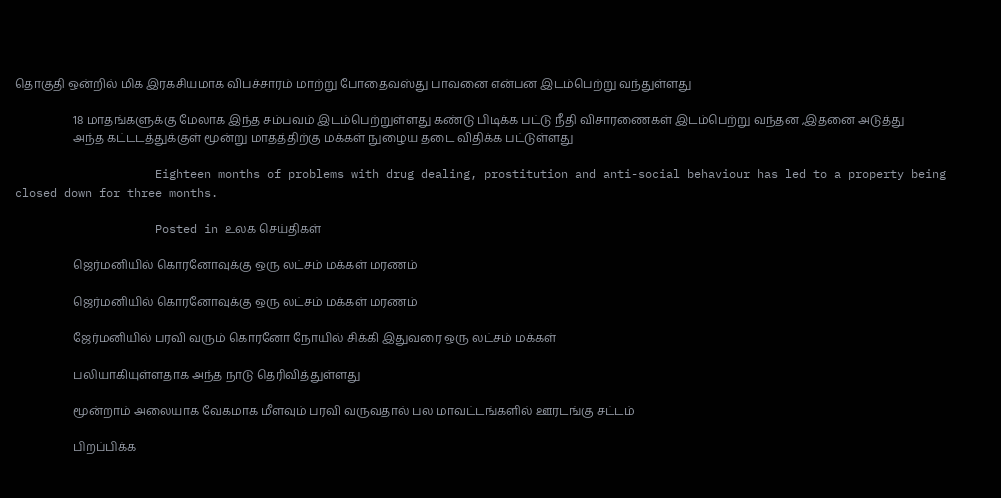தொகுதி ஒன்றில் மிக இரகசியமாக விபச்சாரம் மாற்று போதைவஸ்து பாவனை என்பன இடம்பெற்று வந்துள்ளது

                    18 மாதங்களுக்கு மேலாக இந்த சம்பவம் இடம்பெற்றுள்ளது கண்டு பிடிக்க பட்டு நீதி விசாரணைகள் இடம்பெற்று வந்தன ,இதனை அடுத்து
                    அந்த கட்டடத்துக்குள் மூன்று மாதத்திற்கு மக்கள் நுழைய தடை விதிக்க பட்டுள்ளது

                    Eighteen months of problems with drug dealing, prostitution and anti-social behaviour has led to a property being closed down for three months.

                    Posted in உலக செய்திகள்

                    ஜெர்மனியில் கொரனோவுக்கு ஒரு லட்சம் மக்கள் மரணம்

                    ஜெர்மனியில் கொரனோவுக்கு ஒரு லட்சம் மக்கள் மரணம்

                    ஜேர்மனியில் பரவி வரும் கொரனோ நோயில் சிக்கி இதுவரை ஒரு லட்சம் மக்கள்

                    பலியாகியுள்ளதாக அந்த நாடு தெரிவித்துள்ளது

                    மூன்றாம் அலையாக வேகமாக மீளவும் பரவி வருவதால் பல மாவட்டங்களில் ஊரடங்கு சட்டம்

                    பிறப்பிக்க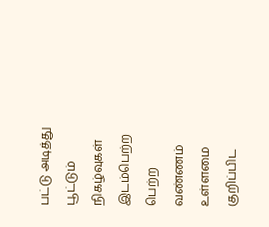பட்டு அடித்து பூட்டும் நிகழ்வுகள் இடம்பெற்ற பெற்ற வண்ணம் உள்ளமை குறிப்பிட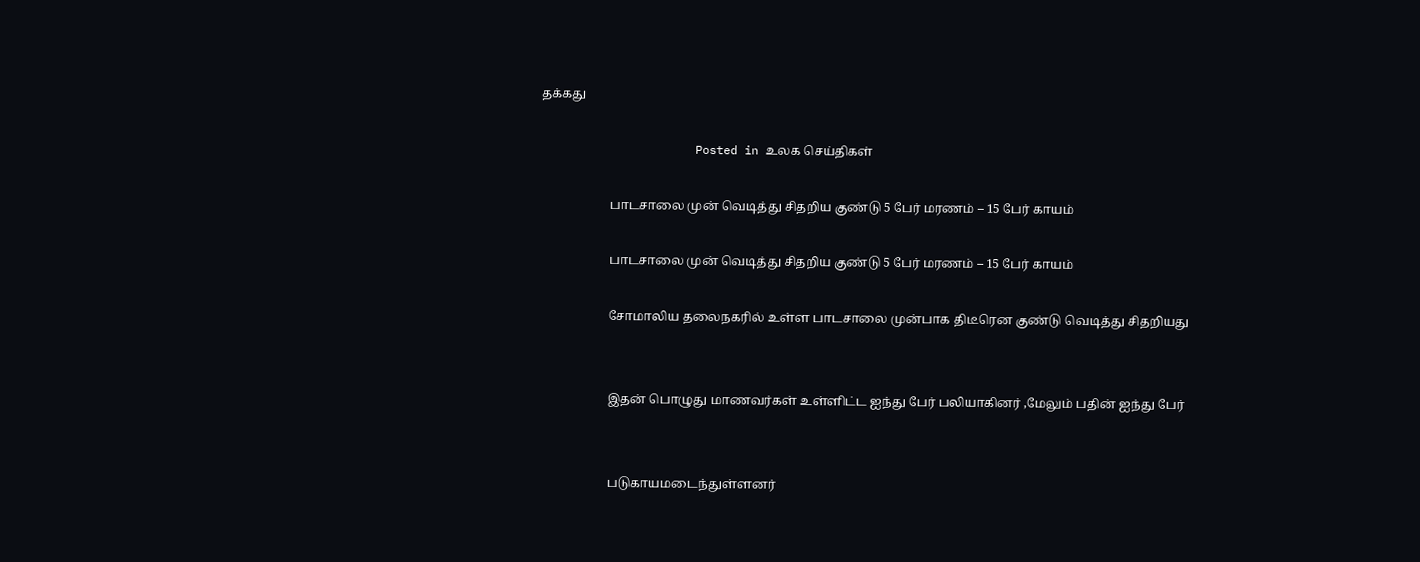தக்கது

                      Posted in உலக செய்திகள்

                      பாடசாலை முன் வெடித்து சிதறிய குண்டு 5 பேர் மரணம் – 15 பேர் காயம்

                      பாடசாலை முன் வெடித்து சிதறிய குண்டு 5 பேர் மரணம் – 15 பேர் காயம்

                      சோமாலிய தலைநகரில் உள்ள பாடசாலை முன்பாக திடீரென குண்டு வெடித்து சிதறியது


                      இதன் பொழுது மாணவர்கள் உள்ளிட்ட ஐந்து பேர் பலியாகினர் ,மேலும் பதின் ஐந்து பேர்


                      படுகாயமடைந்துள்ளனர்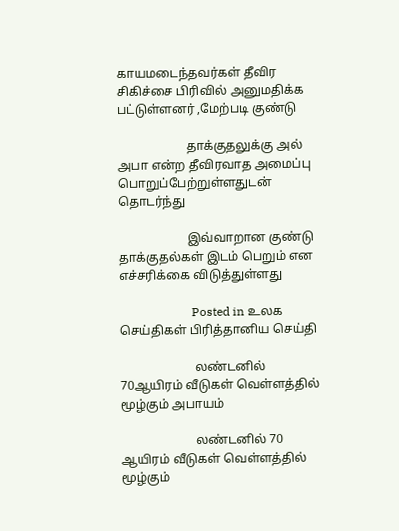காயமடைந்தவர்கள் தீவிர சிகிச்சை பிரிவில் அனுமதிக்க பட்டுள்ளனர் ,மேற்படி குண்டு

                      தாக்குதலுக்கு அல் அபா என்ற தீவிரவாத அமைப்பு பொறுப்பேற்றுள்ளதுடன் தொடர்ந்து

                      இவ்வாறான குண்டு தாக்குதல்கள் இடம் பெறும் என எச்சரிக்கை விடுத்துள்ளது

                        Posted in உலக செய்திகள் பிரித்தானிய செய்தி

                        லண்டனில் 70ஆயிரம் வீடுகள் வெள்ளத்தில் மூழ்கும் அபாயம்

                        லண்டனில் 70 ஆயிரம் வீடுகள் வெள்ளத்தில் மூழ்கும்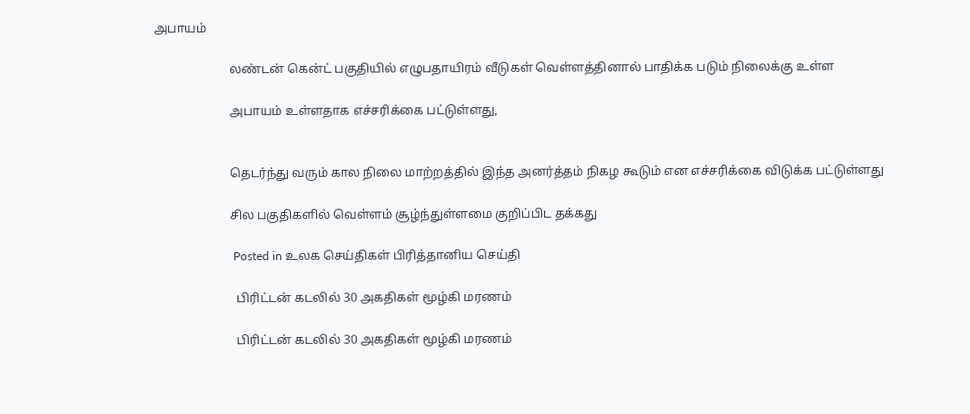அபாயம்

                        லண்டன் கென்ட் பகுதியில் எழுபதாயிரம் வீடுகள் வெள்ளத்தினால் பாதிக்க படும் நிலைக்கு உள்ள

                        அபாயம் உள்ளதாக எச்சரிக்கை பட்டுள்ளது,


                        தெடர்ந்து வரும் கால நிலை மாற்றத்தில் இந்த அனர்த்தம் நிகழ கூடும் என எச்சரிக்கை விடுக்க பட்டுள்ளது

                        சில பகுதிகளில் வெள்ளம் சூழ்ந்துள்ளமை குறிப்பிட தக்கது

                          Posted in உலக செய்திகள் பிரித்தானிய செய்தி

                          பிரிட்டன் கடலில் 30 அகதிகள் மூழ்கி மரணம்

                          பிரிட்டன் கடலில் 30 அகதிகள் மூழ்கி மரணம்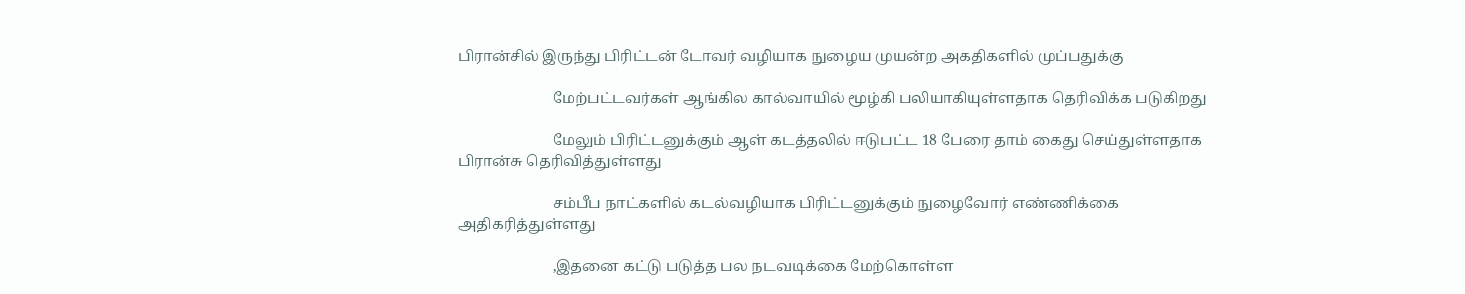பிரான்சில் இருந்து பிரிட்டன் டோவர் வழியாக நுழைய முயன்ற அகதிகளில் முப்பதுக்கு

                          மேற்பட்டவர்கள் ஆங்கில கால்வாயில் மூழ்கி பலியாகியுள்ளதாக தெரிவிக்க படுகிறது

                          மேலும் பிரிட்டனுக்கும் ஆள் கடத்தலில் ஈடுபட்ட 18 பேரை தாம் கைது செய்துள்ளதாக பிரான்சு தெரிவித்துள்ளது

                          சம்பீப நாட்களில் கடல்வழியாக பிரிட்டனுக்கும் நுழைவோர் எண்ணிக்கை அதிகரித்துள்ளது

                          ,இதனை கட்டு படுத்த பல நடவடிக்கை மேற்கொள்ள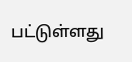பட்டுள்ளது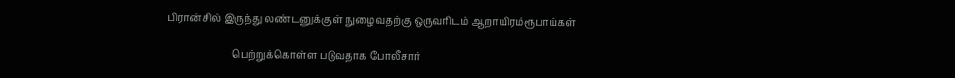பிரான்சில் இருந்து லண்டனுக்குள் நுழைவதற்கு ஒருவரிடம் ஆறாயிரம்ரூபாய்கள்

                          பெற்றுக்கொள்ள படுவதாக போலீசார்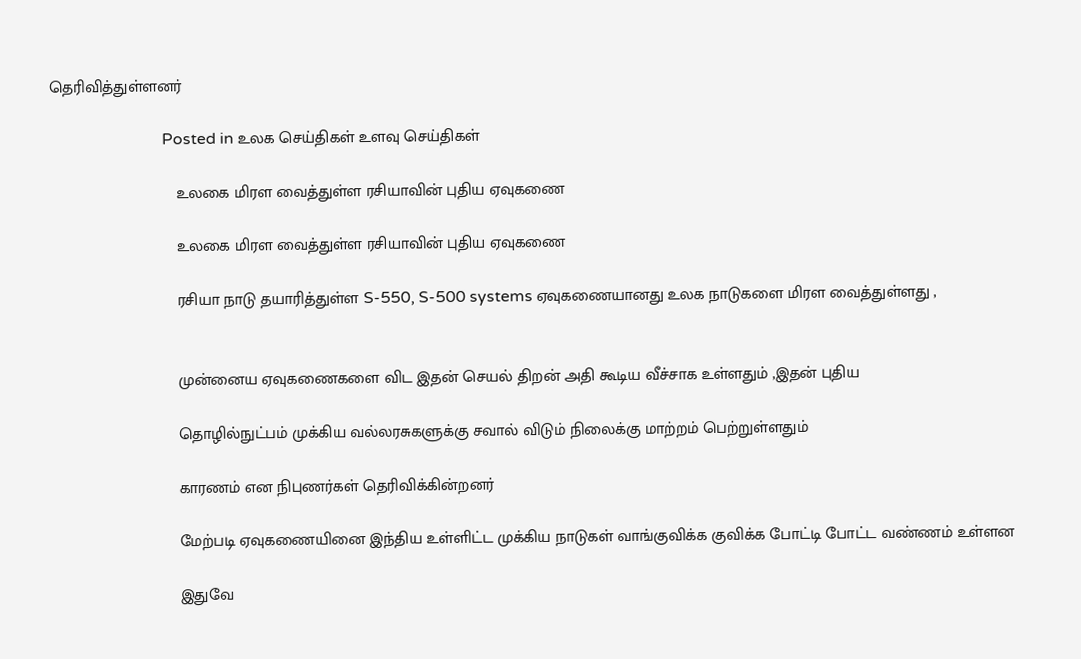தெரிவித்துள்ளனர்

                            Posted in உலக செய்திகள் உளவு செய்திகள்

                            உலகை மிரள வைத்துள்ள ரசியாவின் புதிய ஏவுகணை

                            உலகை மிரள வைத்துள்ள ரசியாவின் புதிய ஏவுகணை

                            ரசியா நாடு தயாரித்துள்ள S-550, S-500 systems ஏவுகணையானது உலக நாடுகளை மிரள வைத்துள்ளது ,


                            முன்னைய ஏவுகணைகளை விட இதன் செயல் திறன் அதி கூடிய வீச்சாக உள்ளதும் ,இதன் புதிய

                            தொழில்நுட்பம் முக்கிய வல்லரசுகளுக்கு சவால் விடும் நிலைக்கு மாற்றம் பெற்றுள்ளதும்

                            காரணம் என நிபுணர்கள் தெரிவிக்கின்றனர்

                            மேற்படி ஏவுகணையினை இந்திய உள்ளிட்ட முக்கிய நாடுகள் வாங்குவிக்க குவிக்க போட்டி போட்ட வண்ணம் உள்ளன

                            இதுவே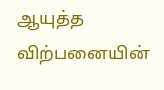ஆயுத்த விற்பனையின்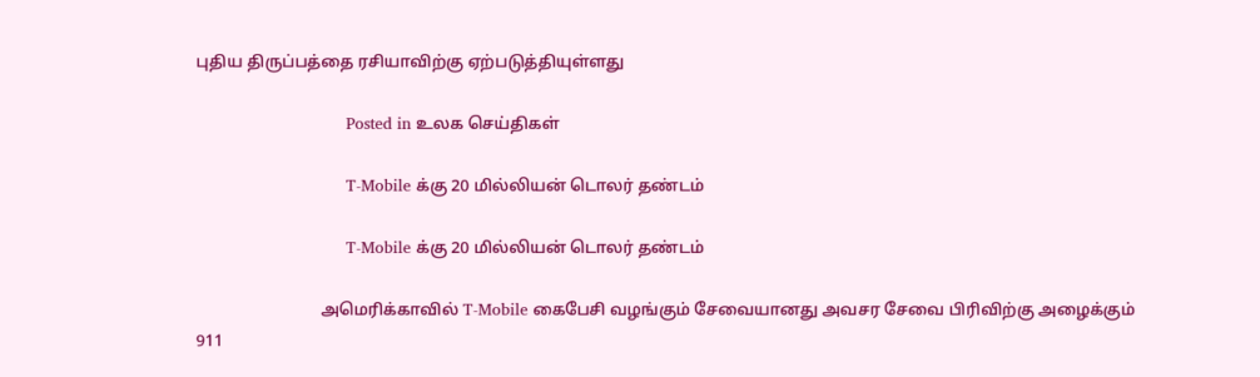புதிய திருப்பத்தை ரசியாவிற்கு ஏற்படுத்தியுள்ளது

                              Posted in உலக செய்திகள்

                              T-Mobile க்கு 20 மில்லியன் டொலர் தண்டம்

                              T-Mobile க்கு 20 மில்லியன் டொலர் தண்டம்

                              அமெரிக்காவில் T-Mobile கைபேசி வழங்கும் சேவையானது அவசர சேவை பிரிவிற்கு அழைக்கும் 911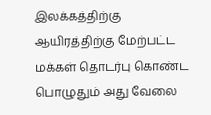இலக்கத்திற்கு ஆயிரத்திற்கு மேற்பட்ட மக்கள் தொடர்பு கொண்ட பொழுதும் அது வேலை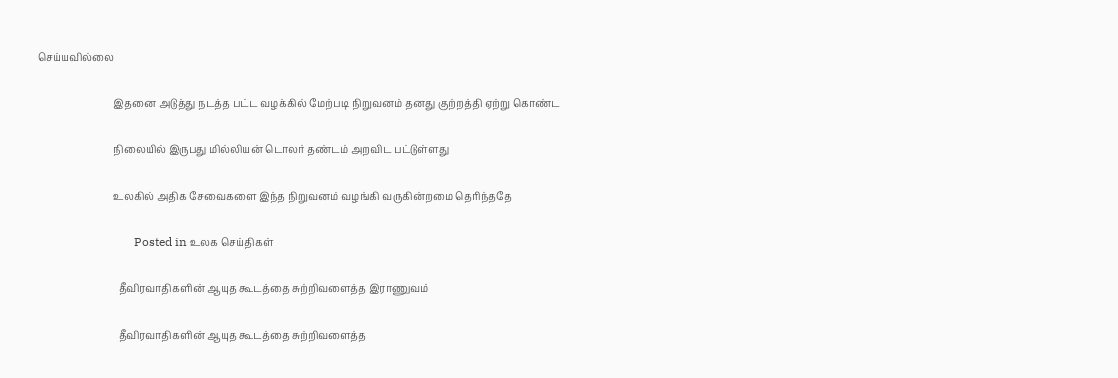செய்யவில்லை

                              இதனை அடுத்து நடத்த பட்ட வழக்கில் மேற்படி நிறுவனம் தனது குற்றத்தி ஏற்று கொண்ட

                              நிலையில் இருபது மில்லியன் டொலர் தண்டம் அறவிட பட்டுள்ளது

                              உலகில் அதிக சேவைகளை இந்த நிறுவனம் வழங்கி வருகின்றமை தெரிந்ததே

                                Posted in உலக செய்திகள்

                                தீவிரவாதிகளின் ஆயுத கூடத்தை சுற்றிவளைத்த இராணுவம்

                                தீவிரவாதிகளின் ஆயுத கூடத்தை சுற்றிவளைத்த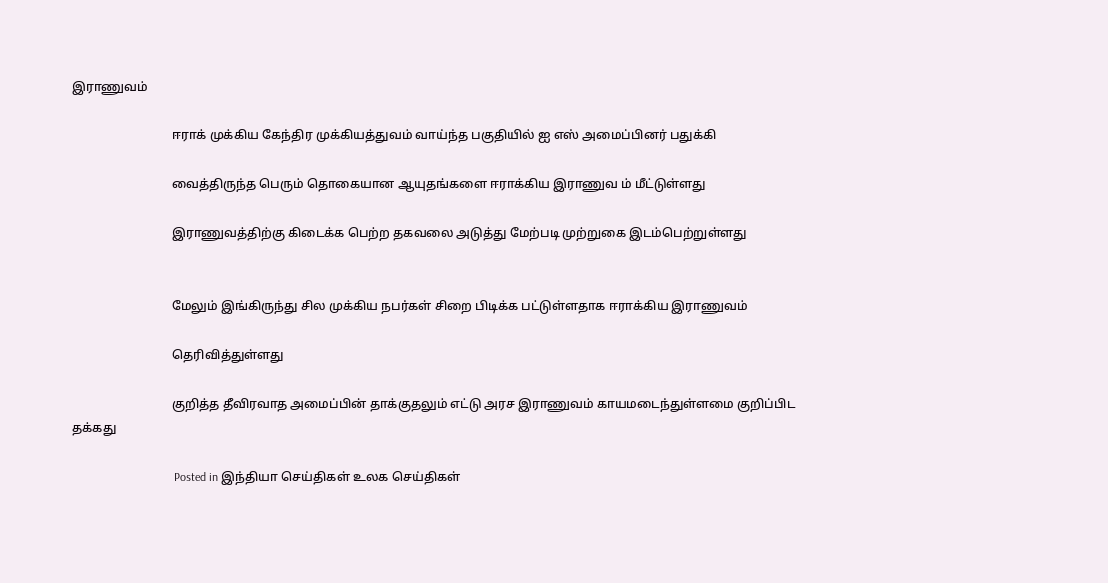இராணுவம்

                                ஈராக் முக்கிய கேந்திர முக்கியத்துவம் வாய்ந்த பகுதியில் ஐ எஸ் அமைப்பினர் பதுக்கி

                                வைத்திருந்த பெரும் தொகையான ஆயுதங்களை ஈராக்கிய இராணுவ ம் மீட்டுள்ளது

                                இராணுவத்திற்கு கிடைக்க பெற்ற தகவலை அடுத்து மேற்படி முற்றுகை இடம்பெற்றுள்ளது


                                மேலும் இங்கிருந்து சில முக்கிய நபர்கள் சிறை பிடிக்க பட்டுள்ளதாக ஈராக்கிய இராணுவம்

                                தெரிவித்துள்ளது

                                குறித்த தீவிரவாத அமைப்பின் தாக்குதலும் எட்டு அரச இராணுவம் காயமடைந்துள்ளமை குறிப்பிட தக்கது

                                  Posted in இந்தியா செய்திகள் உலக செய்திகள்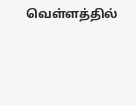வெள்ளத்தில்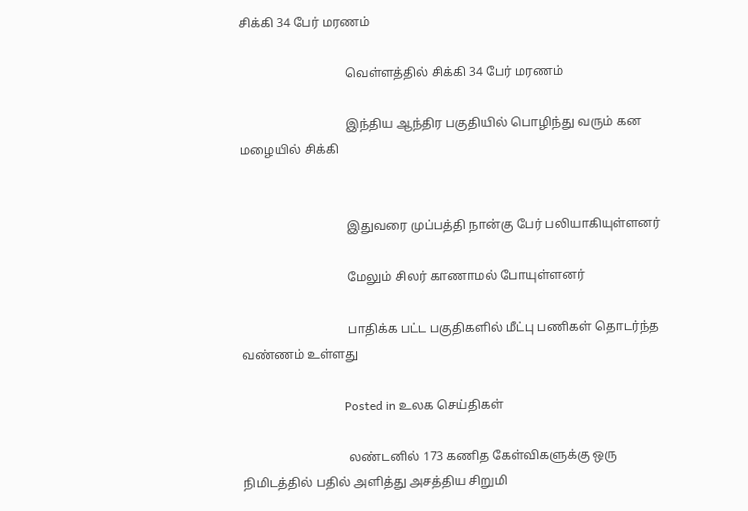சிக்கி 34 பேர் மரணம்

                                  வெள்ளத்தில் சிக்கி 34 பேர் மரணம்

                                  இந்திய ஆந்திர பகுதியில் பொழிந்து வரும் கன மழையில் சிக்கி


                                  இதுவரை முப்பத்தி நான்கு பேர் பலியாகியுள்ளனர்

                                  மேலும் சிலர் காணாமல் போயுள்ளனர்

                                  பாதிக்க பட்ட பகுதிகளில் மீட்பு பணிகள் தொடர்ந்த வண்ணம் உள்ளது

                                  Posted in உலக செய்திகள்

                                  லண்டனில் 173 கணித கேள்விகளுக்கு ஒரு நிமிடத்தில் பதில் அளித்து அசத்திய சிறுமி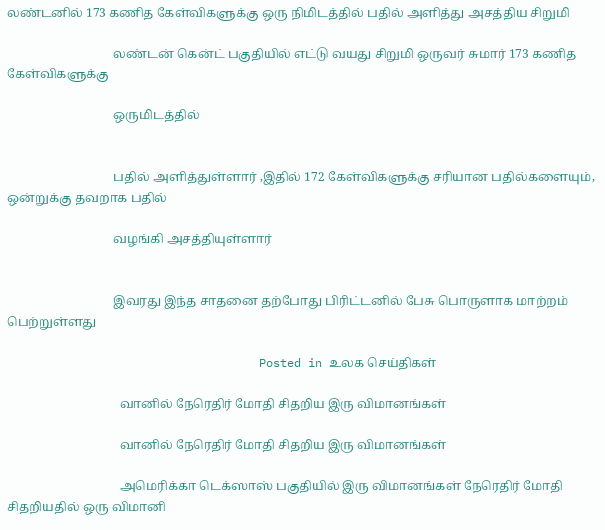லண்டனில் 173 கணித கேள்விகளுக்கு ஒரு நிமிடத்தில் பதில் அளித்து அசத்திய சிறுமி

                                  லண்டன் கென்ட் பகுதியில் எட்டு வயது சிறுமி ஒருவர் சுமார் 173 கணித கேள்விகளுக்கு

                                  ஒருமிடத்தில்


                                  பதில் அளித்துள்ளார் ,இதில் 172 கேள்விகளுக்கு சரியான பதில்களையும், ஒன்றுக்கு தவறாக பதில்

                                  வழங்கி அசத்தியுள்ளார்


                                  இவரது இந்த சாதனை தற்போது பிரிட்டனில் பேசு பொருளாக மாற்றம் பெற்றுள்ளது

                                    Posted in உலக செய்திகள்

                                    வானில் நேரெதிர் மோதி சிதறிய இரு விமானங்கள்

                                    வானில் நேரெதிர் மோதி சிதறிய இரு விமானங்கள்

                                    அமெரிக்கா டெக்ஸாஸ் பகுதியில் இரு விமானங்கள் நேரெதிர் மோதி சிதறியதில் ஒரு விமானி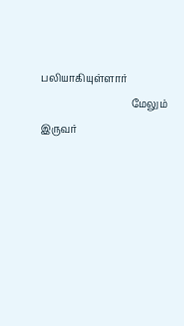பலியாகியுள்ளார்
                                    மேலும் இருவர்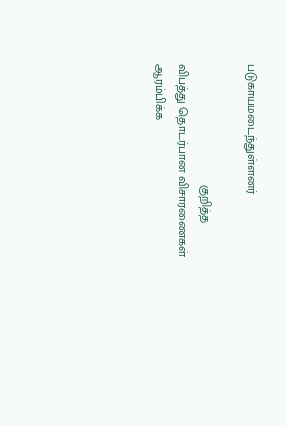படுகாயமடைந்துள்ளனர்

                                    குறித்த விபத்து தொடர்பான விசாரணைகள் ஆரம்பிக்க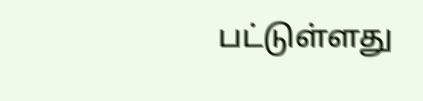பட்டுள்ளது